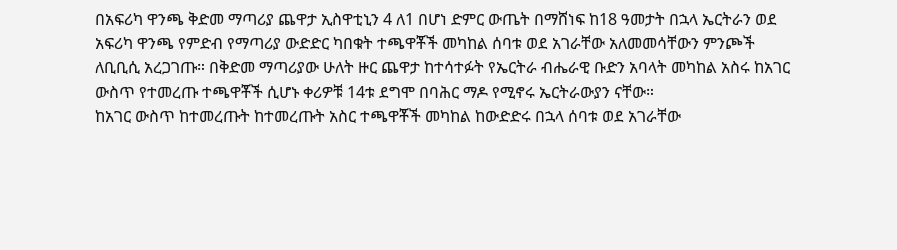በአፍሪካ ዋንጫ ቅድመ ማጣሪያ ጨዋታ ኢስዋቲኒን 4 ለ1 በሆነ ድምር ውጤት በማሸነፍ ከ18 ዓመታት በኋላ ኤርትራን ወደ አፍሪካ ዋንጫ የምድብ የማጣሪያ ውድድር ካበቁት ተጫዋቾች መካከል ሰባቱ ወደ አገራቸው አለመመሳቸውን ምንጮች ለቢቢሲ አረጋገጡ። በቅድመ ማጣሪያው ሁለት ዙር ጨዋታ ከተሳተፉት የኤርትራ ብሔራዊ ቡድን አባላት መካከል አስሩ ከአገር ውስጥ የተመረጡ ተጫዋቾች ሲሆኑ ቀሪዎቹ 14ቱ ደግሞ በባሕር ማዶ የሚኖሩ ኤርትራውያን ናቸው።
ከአገር ውስጥ ከተመረጡት ከተመረጡት አስር ተጫዋቾች መካከል ከውድድሩ በኋላ ሰባቱ ወደ አገራቸው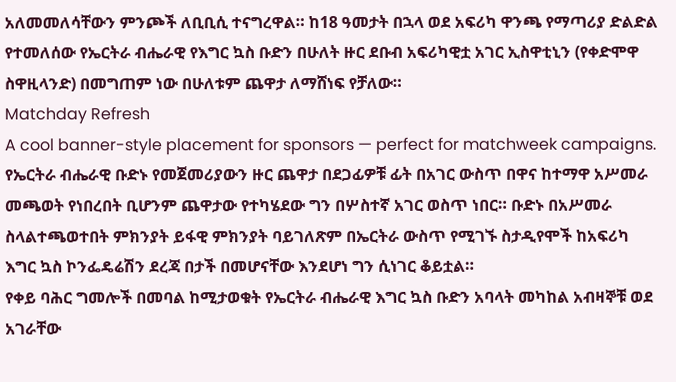አለመመለሳቸውን ምንጮች ለቢቢሲ ተናግረዋል። ከ18 ዓመታት በኋላ ወደ አፍሪካ ዋንጫ የማጣሪያ ድልድል የተመለሰው የኤርትራ ብሔራዊ የእግር ኳስ ቡድን በሁለት ዙር ደቡብ አፍሪካዊቷ አገር ኢስዋቲኒን (የቀድሞዋ ስዋዚላንድ) በመግጠም ነው በሁለቱም ጨዋታ ለማሸነፍ የቻለው።
Matchday Refresh
A cool banner-style placement for sponsors — perfect for matchweek campaigns.
የኤርትራ ብሔራዊ ቡድኑ የመጀመሪያውን ዙር ጨዋታ በደጋፊዎቹ ፊት በአገር ውስጥ በዋና ከተማዋ አሥመራ መጫወት የነበረበት ቢሆንም ጨዋታው የተካሄደው ግን በሦስተኛ አገር ወስጥ ነበር። ቡድኑ በአሥመራ ስላልተጫወተበት ምክንያት ይፋዊ ምክንያት ባይገለጽም በኤርትራ ውስጥ የሚገኙ ስታዲየሞች ከአፍሪካ እግር ኳስ ኮንፌዴሬሽን ደረጃ በታች በመሆናቸው እንደሆነ ግን ሲነገር ቆይቷል።
የቀይ ባሕር ግመሎች በመባል ከሚታወቁት የኤርትራ ብሔራዊ እግር ኳስ ቡድን አባላት መካከል አብዛኞቹ ወደ አገራቸው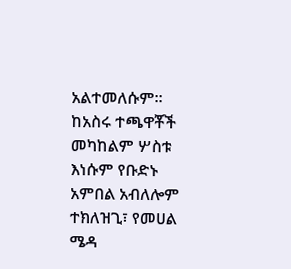አልተመለሱም። ከአስሩ ተጫዋቾች መካከልም ሦስቱ እነሱም የቡድኑ አምበል አብለሎም ተክለዝጊ፣ የመሀል ሜዳ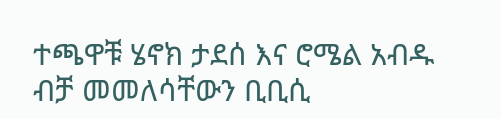ተጫዋቹ ሄኖክ ታደሰ እና ሮሜል አብዱ ብቻ መመለሳቸውን ቢቢሲ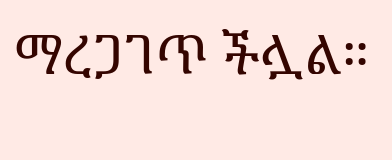ማረጋገጥ ችሏል።